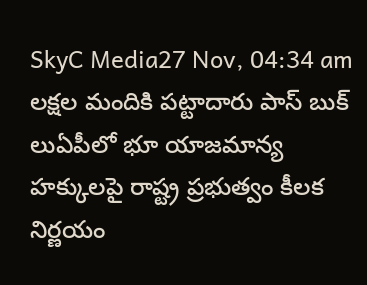SkyC Media27 Nov, 04:34 am
లక్షల మందికి పట్టాదారు పాస్ బుక్ లుఏపీలో భూ యాజమాన్య హక్కులపై రాష్ట్ర ప్రభుత్వం కీలక నిర్ణయం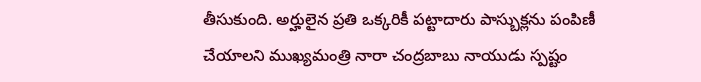తీసుకుంది. అర్హులైన ప్రతి ఒక్కరికీ పట్టాదారు పాస్బుక్లను పంపిణీ చేయాలని ముఖ్యమంత్రి నారా చంద్రబాబు నాయుడు స్పష్టం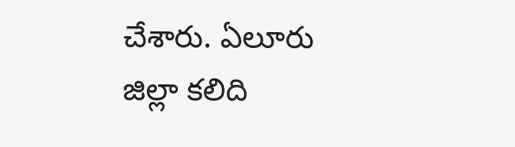చేశారు. ఏలూరు జిల్లా కలిది